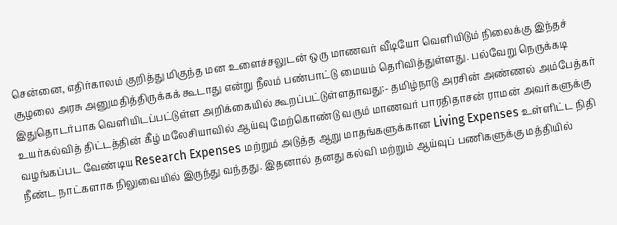சென்னை, எதிர்காலம் குறித்து மிகுந்த மன உளைச்சலுடன் ஒரு மாணவர் வீடியோ வெளியிடும் நிலைக்கு இந்தச் சூழலை அரசு அனுமதித்திருக்கக் கூடாது என்று நீலம் பண்பாட்டு மையம் தெரிவித்துள்ளது. பல்வேறு நெருக்கடி இதுதொடர்பாக வெளியிடப்பட்டுள்ள அறிக்கையில் கூறப்பட்டுள்ளதாவது:- தமிழ்நாடு அரசின் அண்ணல் அம்பேத்கர் உயர்கல்வித் திட்டத்தின் கீழ் மலேசியாவில் ஆய்வு மேற்கொண்டு வரும் மாணவர் பாரதிதாசன் ராமன் அவர்களுக்கு வழங்கப்பட வேண்டிய Research Expenses மற்றும் அடுத்த ஆறு மாதங்களுக்கான Living Expenses உள்ளிட்ட நிதி நீண்ட நாட்களாக நிலுவையில் இருந்து வந்தது. இதனால் தனது கல்வி மற்றும் ஆய்வுப் பணிகளுக்கு மத்தியில்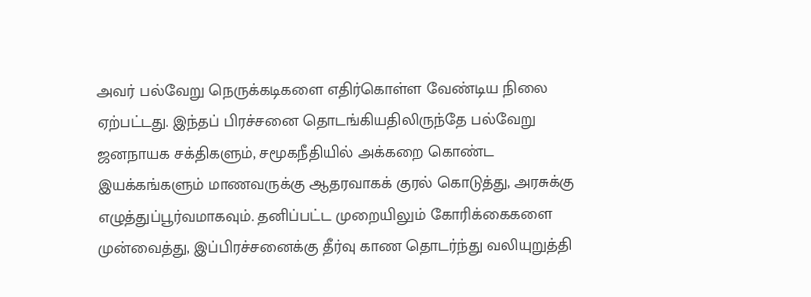அவர் பல்வேறு நெருக்கடிகளை எதிர்கொள்ள வேண்டிய நிலை ஏற்பட்டது. இந்தப் பிரச்சனை தொடங்கியதிலிருந்தே பல்வேறு ஜனநாயக சக்திகளும், சமூகநீதியில் அக்கறை கொண்ட இயக்கங்களும் மாணவருக்கு ஆதரவாகக் குரல் கொடுத்து, அரசுக்கு எழுத்துப்பூர்வமாகவும். தனிப்பட்ட முறையிலும் கோரிக்கைகளை முன்வைத்து, இப்பிரச்சனைக்கு தீர்வு காண தொடர்ந்து வலியுறுத்தி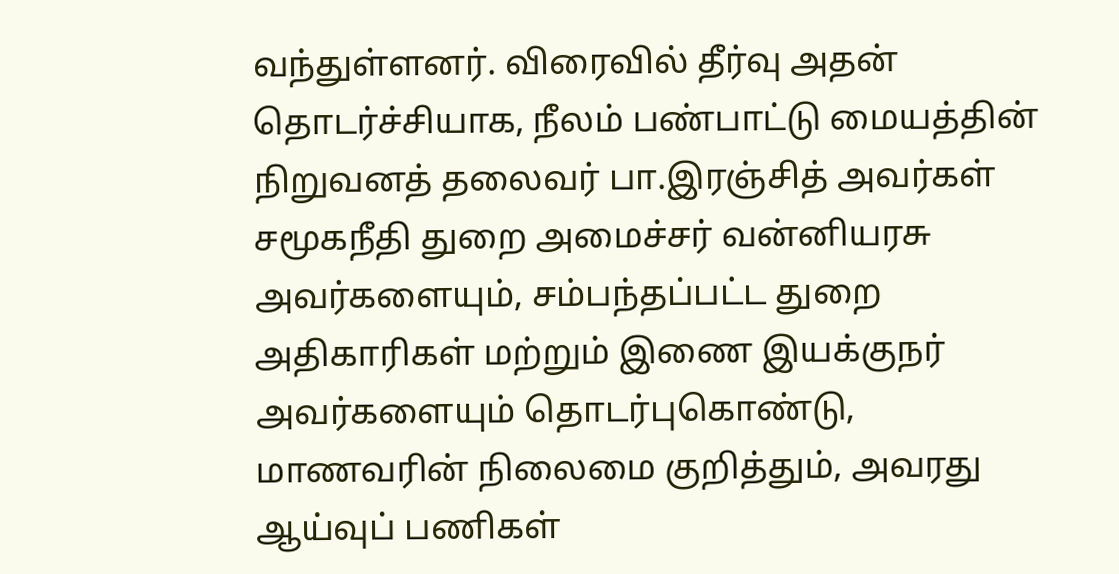வந்துள்ளனர். விரைவில் தீர்வு அதன் தொடர்ச்சியாக, நீலம் பண்பாட்டு மையத்தின் நிறுவனத் தலைவர் பா.இரஞ்சித் அவர்கள் சமூகநீதி துறை அமைச்சர் வன்னியரசு அவர்களையும், சம்பந்தப்பட்ட துறை அதிகாரிகள் மற்றும் இணை இயக்குநர் அவர்களையும் தொடர்புகொண்டு, மாணவரின் நிலைமை குறித்தும், அவரது ஆய்வுப் பணிகள்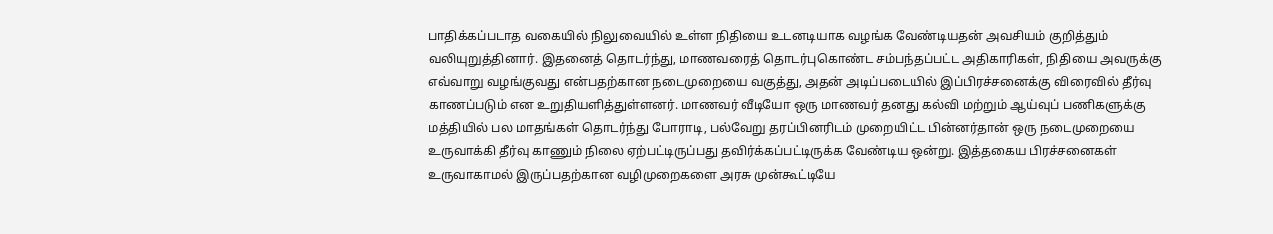பாதிக்கப்படாத வகையில் நிலுவையில் உள்ள நிதியை உடனடியாக வழங்க வேண்டியதன் அவசியம் குறித்தும் வலியுறுத்தினார். இதனைத் தொடர்ந்து, மாணவரைத் தொடர்புகொண்ட சம்பந்தப்பட்ட அதிகாரிகள், நிதியை அவருக்கு எவ்வாறு வழங்குவது என்பதற்கான நடைமுறையை வகுத்து, அதன் அடிப்படையில் இப்பிரச்சனைக்கு விரைவில் தீர்வு காணப்படும் என உறுதியளித்துள்ளனர். மாணவர் வீடியோ ஒரு மாணவர் தனது கல்வி மற்றும் ஆய்வுப் பணிகளுக்கு மத்தியில் பல மாதங்கள் தொடர்ந்து போராடி, பல்வேறு தரப்பினரிடம் முறையிட்ட பின்னர்தான் ஒரு நடைமுறையை உருவாக்கி தீர்வு காணும் நிலை ஏற்பட்டிருப்பது தவிர்க்கப்பட்டிருக்க வேண்டிய ஒன்று. இத்தகைய பிரச்சனைகள் உருவாகாமல் இருப்பதற்கான வழிமுறைகளை அரசு முன்கூட்டியே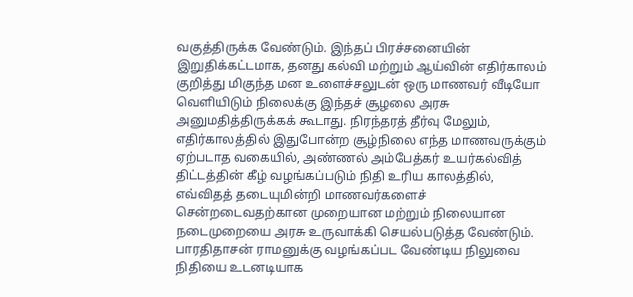வகுத்திருக்க வேண்டும். இந்தப் பிரச்சனையின் இறுதிக்கட்டமாக, தனது கல்வி மற்றும் ஆய்வின் எதிர்காலம் குறித்து மிகுந்த மன உளைச்சலுடன் ஒரு மாணவர் வீடியோ வெளியிடும் நிலைக்கு இந்தச் சூழலை அரசு அனுமதித்திருக்கக் கூடாது. நிரந்தரத் தீர்வு மேலும், எதிர்காலத்தில் இதுபோன்ற சூழ்நிலை எந்த மாணவருக்கும் ஏற்படாத வகையில், அண்ணல் அம்பேத்கர் உயர்கல்வித் திட்டத்தின் கீழ் வழங்கப்படும் நிதி உரிய காலத்தில், எவ்விதத் தடையுமின்றி மாணவர்களைச் சென்றடைவதற்கான முறையான மற்றும் நிலையான நடைமுறையை அரசு உருவாக்கி செயல்படுத்த வேண்டும். பாரதிதாசன் ராமனுக்கு வழங்கப்பட வேண்டிய நிலுவை நிதியை உடனடியாக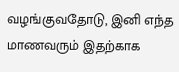வழங்குவதோடு, இனி எந்த மாணவரும் இதற்காக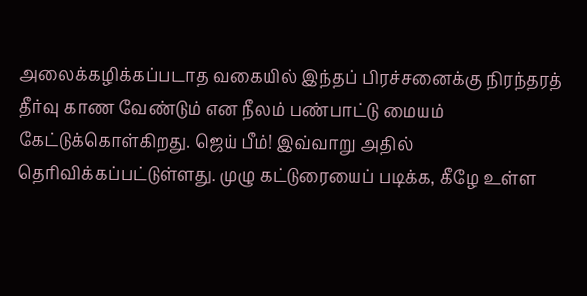அலைக்கழிக்கப்படாத வகையில் இந்தப் பிரச்சனைக்கு நிரந்தரத் தீர்வு காண வேண்டும் என நீலம் பண்பாட்டு மையம் கேட்டுக்கொள்கிறது. ஜெய் பீம்! இவ்வாறு அதில் தெரிவிக்கப்பட்டுள்ளது. முழு கட்டுரையைப் படிக்க, கீழே உள்ள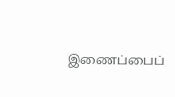இணைப்பைப்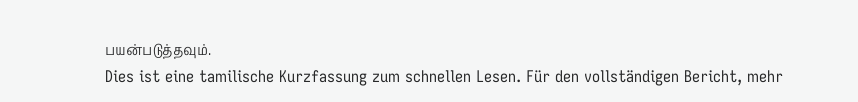பயன்படுத்தவும்.
Dies ist eine tamilische Kurzfassung zum schnellen Lesen. Für den vollständigen Bericht, mehr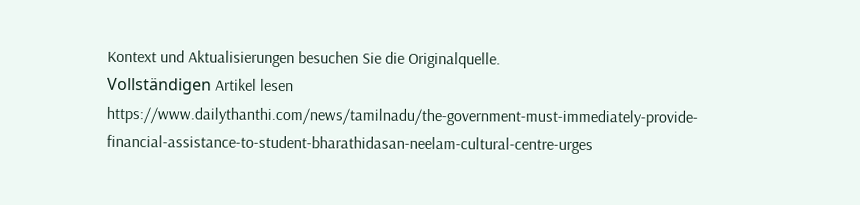Kontext und Aktualisierungen besuchen Sie die Originalquelle.
Vollständigen Artikel lesen
https://www.dailythanthi.com/news/tamilnadu/the-government-must-immediately-provide-financial-assistance-to-student-bharathidasan-neelam-cultural-centre-urges